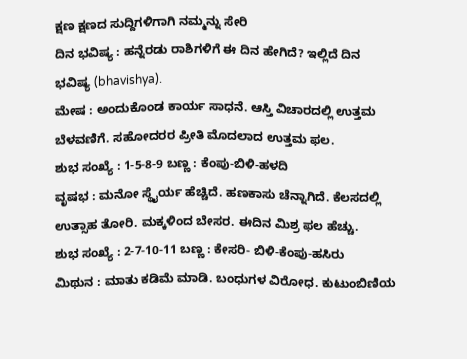ಕ್ಷಣ ಕ್ಷಣದ ಸುದ್ದಿಗಳಿಗಾಗಿ ನಮ್ಮನ್ನು ಸೇರಿ
ದಿನ ಭವಿಷ್ಯ : ಹನ್ನೆರಡು ರಾಶಿಗಳಿಗೆ ಈ ದಿನ ಹೇಗಿದೆ? ಇಲ್ಲಿದೆ ದಿನ ಭವಿಷ್ಯ (bhavishya).
ಮೇಷ : ಅಂದುಕೊಂಡ ಕಾರ್ಯ ಸಾಧನೆ. ಆಸ್ತಿ ವಿಚಾರದಲ್ಲಿ ಉತ್ತಮ ಬೆಳವಣಿಗೆ. ಸಹೋದರರ ಪ್ರೀತಿ ಮೊದಲಾದ ಉತ್ತಮ ಫಲ.
ಶುಭ ಸಂಖ್ಯೆ : 1-5-8-9 ಬಣ್ಣ : ಕೆಂಪು-ಬಿಳಿ-ಹಳದಿ
ವೃಷಭ : ಮನೋ ಸ್ಥೈರ್ಯ ಹೆಚ್ಚಿದೆ. ಹಣಕಾಸು ಚೆನ್ನಾಗಿದೆ. ಕೆಲಸದಲ್ಲಿ ಉತ್ಸಾಹ ತೋರಿ. ಮಕ್ಕಳಿಂದ ಬೇಸರ. ಈದಿನ ಮಿಶ್ರ ಫಲ ಹೆಚ್ಚು.
ಶುಭ ಸಂಖ್ಯೆ : 2-7-10-11 ಬಣ್ಣ : ಕೇಸರಿ- ಬಿಳಿ-ಕೆಂಪು-ಹಸಿರು
ಮಿಥುನ : ಮಾತು ಕಡಿಮೆ ಮಾಡಿ. ಬಂಧುಗಳ ವಿರೋಧ. ಕುಟುಂಬಿಣಿಯ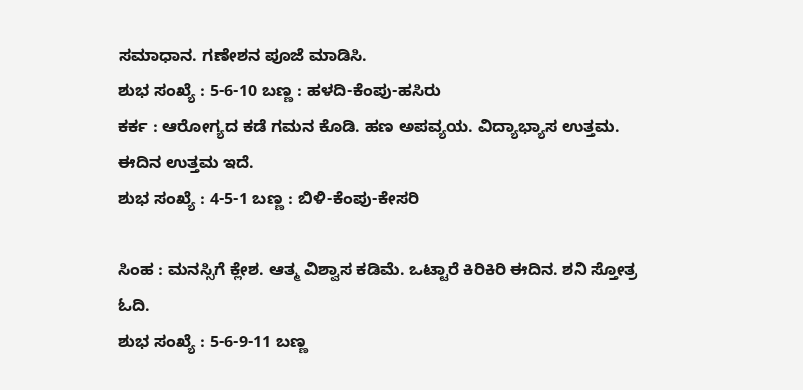ಸಮಾಧಾನ. ಗಣೇಶನ ಪೂಜೆ ಮಾಡಿಸಿ.
ಶುಭ ಸಂಖ್ಯೆ : 5-6-10 ಬಣ್ಣ : ಹಳದಿ-ಕೆಂಪು-ಹಸಿರು
ಕರ್ಕ : ಆರೋಗ್ಯದ ಕಡೆ ಗಮನ ಕೊಡಿ. ಹಣ ಅಪವ್ಯಯ. ವಿದ್ಯಾಭ್ಯಾಸ ಉತ್ತಮ. ಈದಿನ ಉತ್ತಮ ಇದೆ.
ಶುಭ ಸಂಖ್ಯೆ : 4-5-1 ಬಣ್ಣ : ಬಿಳಿ-ಕೆಂಪು-ಕೇಸರಿ

ಸಿಂಹ : ಮನಸ್ಸಿಗೆ ಕ್ಲೇಶ. ಆತ್ಮ ವಿಶ್ವಾಸ ಕಡಿಮೆ. ಒಟ್ಟಾರೆ ಕಿರಿಕಿರಿ ಈದಿನ. ಶನಿ ಸ್ತೋತ್ರ ಓದಿ.
ಶುಭ ಸಂಖ್ಯೆ : 5-6-9-11 ಬಣ್ಣ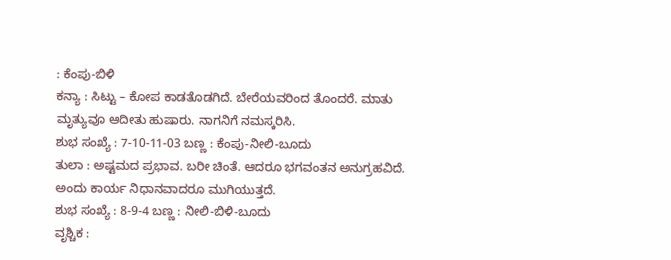: ಕೆಂಪು-ಬಿಳಿ
ಕನ್ಯಾ : ಸಿಟ್ಟು – ಕೋಪ ಕಾಡತೊಡಗಿದೆ. ಬೇರೆಯವರಿಂದ ತೊಂದರೆ. ಮಾತು ಮೃತ್ಯುವೂ ಆದೀತು ಹುಷಾರು. ನಾಗನಿಗೆ ನಮಸ್ಕರಿಸಿ.
ಶುಭ ಸಂಖ್ಯೆ : 7-10-11-03 ಬಣ್ಣ : ಕೆಂಪು-ನೀಲಿ-ಬೂದು
ತುಲಾ : ಅಷ್ಟಮದ ಪ್ರಭಾವ. ಬರೀ ಚಿಂತೆ. ಆದರೂ ಭಗವಂತನ ಅನುಗ್ರಹವಿದೆ. ಅಂದು ಕಾರ್ಯ ನಿಧಾನವಾದರೂ ಮುಗಿಯುತ್ತದೆ.
ಶುಭ ಸಂಖ್ಯೆ : 8-9-4 ಬಣ್ಣ : ನೀಲಿ-ಬಿಳಿ-ಬೂದು
ವೃಶ್ಚಿಕ :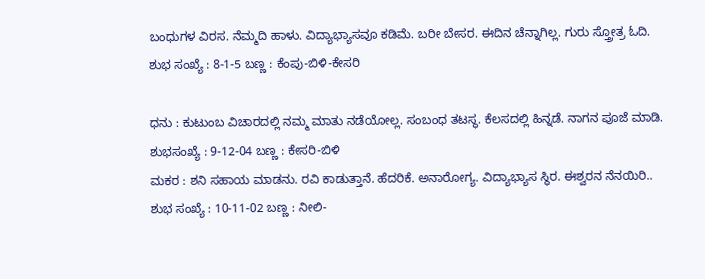ಬಂಧುಗಳ ವಿರಸ. ನೆಮ್ಮದಿ ಹಾಳು. ವಿದ್ಯಾಭ್ಯಾಸವೂ ಕಡಿಮೆ. ಬರೀ ಬೇಸರ. ಈದಿನ ಚೆನ್ನಾಗಿಲ್ಲ. ಗುರು ಸ್ತ್ರೋತ್ರ ಓದಿ.
ಶುಭ ಸಂಖ್ಯೆ : 8-1-5 ಬಣ್ಣ : ಕೆಂಪು-ಬಿಳಿ-ಕೇಸರಿ

ಧನು : ಕುಟುಂಬ ವಿಚಾರದಲ್ಲಿ ನಮ್ಮ ಮಾತು ನಡೆಯೋಲ್ಲ. ಸಂಬಂಧ ತಟಸ್ಥ. ಕೆಲಸದಲ್ಲಿ ಹಿನ್ನಡೆ. ನಾಗನ ಪೂಜೆ ಮಾಡಿ.
ಶುಭಸಂಖ್ಯೆ : 9-12-04 ಬಣ್ಣ : ಕೇಸರಿ-ಬಿಳಿ
ಮಕರ : ಶನಿ ಸಹಾಯ ಮಾಡನು. ರವಿ ಕಾಡುತ್ತಾನೆ. ಹೆದರಿಕೆ. ಅನಾರೋಗ್ಯ. ವಿದ್ಯಾಭ್ಯಾಸ ಸ್ಥಿರ. ಈಶ್ವರನ ನೆನಯಿರಿ..
ಶುಭ ಸಂಖ್ಯೆ : 10-11-02 ಬಣ್ಣ : ನೀಲಿ-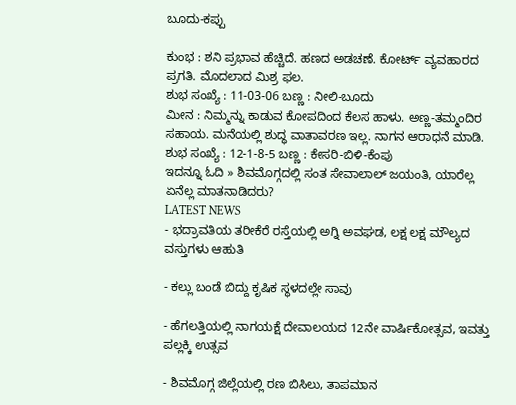ಬೂದು-ಕಪ್ಪು

ಕುಂಭ : ಶನಿ ಪ್ರಭಾವ ಹೆಚ್ಚಿದೆ. ಹಣದ ಅಡಚಣೆ. ಕೋರ್ಟ್ ವ್ಯವಹಾರದ ಪ್ರಗತಿ. ಮೊದಲಾದ ಮಿಶ್ರ ಫಲ.
ಶುಭ ಸಂಖ್ಯೆ : 11-03-06 ಬಣ್ಣ : ನೀಲಿ-ಬೂದು
ಮೀನ : ನಿಮ್ಮನ್ನು ಕಾಡುವ ಕೋಪದಿಂದ ಕೆಲಸ ಹಾಳು. ಅಣ್ಣ-ತಮ್ಮಂದಿರ ಸಹಾಯ. ಮನೆಯಲ್ಲಿ ಶುದ್ಧ ವಾತಾವರಣ ಇಲ್ಲ. ನಾಗನ ಆರಾಧನೆ ಮಾಡಿ.
ಶುಭ ಸಂಖ್ಯೆ : 12-1-8-5 ಬಣ್ಣ : ಕೇಸರಿ-ಬಿಳಿ-ಕೆಂಪು
ಇದನ್ನೂ ಓದಿ » ಶಿವಮೊಗ್ಗದಲ್ಲಿ ಸಂತ ಸೇವಾಲಾಲ್ ಜಯಂತಿ, ಯಾರೆಲ್ಲ ಏನೆಲ್ಲ ಮಾತನಾಡಿದರು?
LATEST NEWS
- ಭದ್ರಾವತಿಯ ತರೀಕೆರೆ ರಸ್ತೆಯಲ್ಲಿ ಅಗ್ನಿ ಅವಘಡ, ಲಕ್ಷ ಲಕ್ಷ ಮೌಲ್ಯದ ವಸ್ತುಗಳು ಆಹುತಿ

- ಕಲ್ಲು ಬಂಡೆ ಬಿದ್ದು ಕೃಷಿಕ ಸ್ಥಳದಲ್ಲೇ ಸಾವು

- ಹೆಗಲತ್ತಿಯಲ್ಲಿ ನಾಗಯಕ್ಷೆ ದೇವಾಲಯದ 12ನೇ ವಾರ್ಷಿಕೋತ್ಸವ, ಇವತ್ತು ಪಲ್ಲಕ್ಕಿ ಉತ್ಸವ

- ಶಿವಮೊಗ್ಗ ಜಿಲ್ಲೆಯಲ್ಲಿ ರಣ ಬಿಸಿಲು, ತಾಪಮಾನ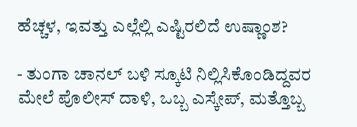ಹೆಚ್ಚಳ, ಇವತ್ತು ಎಲ್ಲೆಲ್ಲಿ ಎಷ್ಟಿರಲಿದೆ ಉಷ್ಣಾಂಶ?

- ತುಂಗಾ ಚಾನಲ್ ಬಳಿ ಸ್ಕೂಟಿ ನಿಲ್ಲಿಸಿಕೊಂಡಿದ್ದವರ ಮೇಲೆ ಪೊಲೀಸ್ ದಾಳಿ, ಒಬ್ಬ ಎಸ್ಕೇಪ್, ಮತ್ತೊಬ್ಬ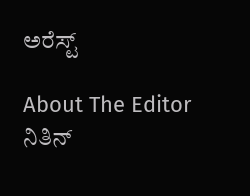ಅರೆಸ್ಟ್

About The Editor
ನಿತಿನ್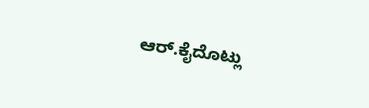ಆರ್.ಕೈದೊಟ್ಲು